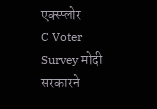एक्स्प्लोर
C Voter Survey मोदी सरकारने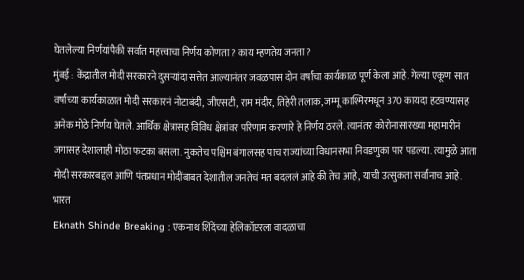घेतलेल्या निर्णयांपैकी सर्वात महत्त्वाचा निर्णय कोणता? काय म्हणतेय जनता?
मुंबई : केंद्रातील मोदी सरकारने दुसऱ्यांदा सत्तेत आल्यानंतर जवळपास दोन वर्षांचा कार्यकाळ पूर्ण केला आहे. गेल्या एकूण सात वर्षांच्या कार्यकाळात मोदी सरकारनं नोटाबंदी, जीएसटी, राम मंदीर, तिहेरी तलाक, जम्मू काश्मिरमधून 370 कायदा हटवण्यासह अनेक मोठे निर्णय घेतले. आर्थिक क्षेत्रासह विविध क्षेत्रांवर परिणाम करणारे हे निर्णय ठरले. त्यानंतर कोरोनासारख्या महामारीनं जगासह देशालाही मोठा फटका बसला. नुकतेच पश्चिम बंगालसह पाच राज्यांच्या विधानसभा निवडणुका पार पडल्या. त्यामुळे आता मोदी सरकारबद्दल आणि पंतप्रधान मोदींबाबत देशातील जनतेचं मत बदललं आहे की तेच आहे, याची उत्सुकता सर्वांनाच आहे.
भारत
Eknath Shinde Breaking : एकनाथ शिंदेंच्या हेलिकॉप्टरला वादळाचा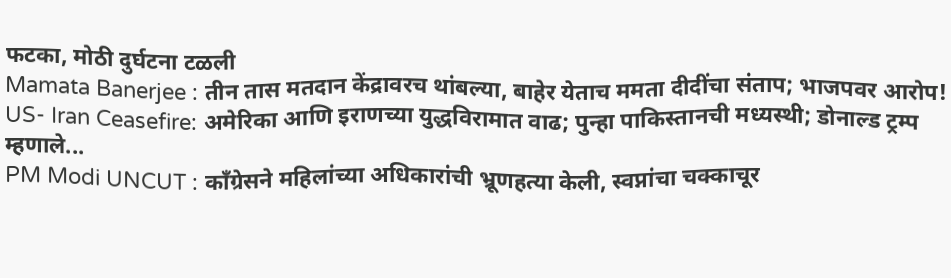फटका, मोठी दुर्घटना टळली
Mamata Banerjee : तीन तास मतदान केंद्रावरच थांबल्या, बाहेर येताच ममता दीदींचा संताप; भाजपवर आरोप!
US- Iran Ceasefire: अमेरिका आणि इराणच्या युद्धविरामात वाढ; पुन्हा पाकिस्तानची मध्यस्थी; डोनाल्ड ट्रम्प म्हणाले...
PM Modi UNCUT : काँग्रेसने महिलांच्या अधिकारांची भ्रूणहत्या केली, स्वप्नांचा चक्काचूर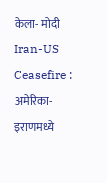केला- मोदी
Iran-US Ceasefire : अमेरिका-इराणमध्ये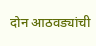दोन आठवड्यांची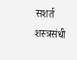सशर्त शस्त्रसंधी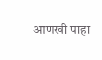आणखी पाहा